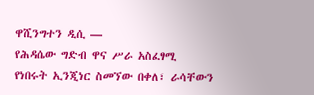ዋሺንግተን ዲሲ —
የሕዳሴው ግድብ ዋና ሥራ አስፈፃሚ የነበሩት ኢንጂነር ስመኘው በቀለ፣ ራሳቸውን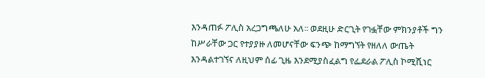እንዳጠፉ ፖሊስ አረጋግጫለሁ አለ፡፡ ወደዚሁ ድርጊት የገፏቸው ምክንያቶች ግን ከሥራቸው ጋር የተያያዙ ለመሆናቸው ፍንጭ ከማግኘት የዘለለ ውጤት እንዳልተገኘና ለዚህም ሰፊ ጊዜ እንደሚያስፈልግ የፌደራል ፖሊስ ኮሚሺነር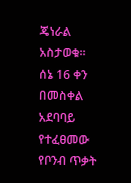ጄነራል አስታወቁ፡፡
ሰኔ 16 ቀን በመስቀል አደባባይ የተፈፀመው የቦንብ ጥቃት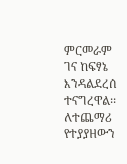ምርመራም ገና ከፍፃኔ እንዳልደረሰ ተናግረዋል፡፡
ለተጨማሪ የተያያዘውን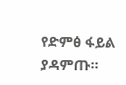የድምፅ ፋይል ያዳምጡ።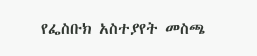የፌስቡክ አስተያየት መስጫ